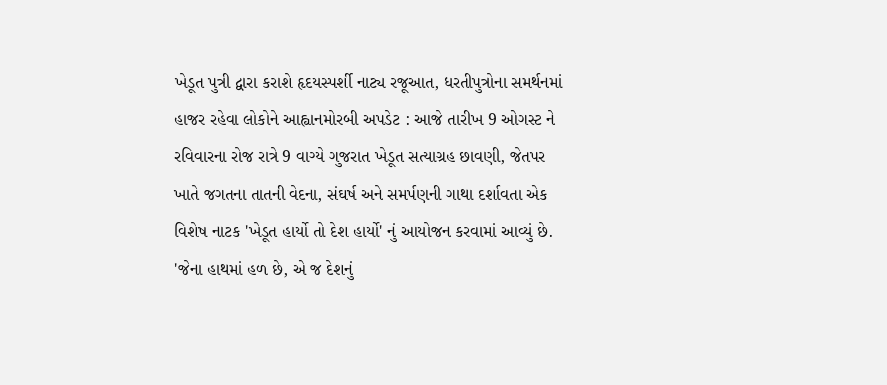ખેડૂત પુત્રી દ્વારા કરાશે હૃદયસ્પર્શી નાટ્ય રજૂઆત, ધરતીપુત્રોના સમર્થનમાં હાજર રહેવા લોકોને આહ્વાનમોરબી અપડેટ : આજે તારીખ 9 ઓગસ્ટ ને રવિવારના રોજ રાત્રે 9 વાગ્યે ગુજરાત ખેડૂત સત્યાગ્રહ છાવણી, જેતપર ખાતે જગતના તાતની વેદના, સંઘર્ષ અને સમર્પણની ગાથા દર્શાવતા એક વિશેષ નાટક 'ખેડૂત હાર્યો તો દેશ હાર્યો' નું આયોજન કરવામાં આવ્યું છે. 'જેના હાથમાં હળ છે, એ જ દેશનું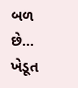બળ છે... ખેડૂત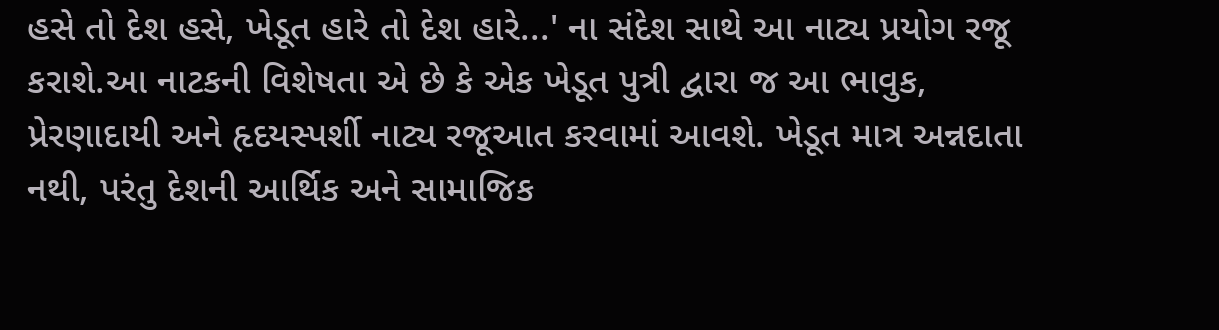હસે તો દેશ હસે, ખેડૂત હારે તો દેશ હારે...' ના સંદેશ સાથે આ નાટ્ય પ્રયોગ રજૂ કરાશે.આ નાટકની વિશેષતા એ છે કે એક ખેડૂત પુત્રી દ્વારા જ આ ભાવુક, પ્રેરણાદાયી અને હૃદયસ્પર્શી નાટ્ય રજૂઆત કરવામાં આવશે. ખેડૂત માત્ર અન્નદાતા નથી, પરંતુ દેશની આર્થિક અને સામાજિક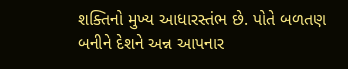શક્તિનો મુખ્ય આધારસ્તંભ છે. પોતે બળતણ બનીને દેશને અન્ન આપનાર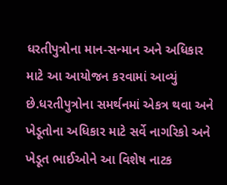ધરતીપુત્રોના માન-સન્માન અને અધિકાર માટે આ આયોજન કરવામાં આવ્યું છે.ધરતીપુત્રોના સમર્થનમાં એકત્ર થવા અને ખેડૂતોના અધિકાર માટે સર્વે નાગરિકો અને ખેડૂત ભાઈઓને આ વિશેષ નાટક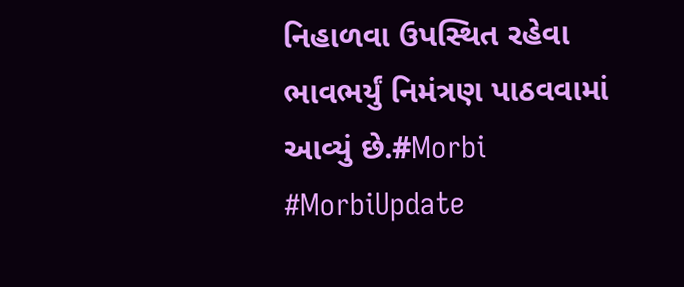નિહાળવા ઉપસ્થિત રહેવા ભાવભર્યું નિમંત્રણ પાઠવવામાં આવ્યું છે.#Morbi #MorbiUpdate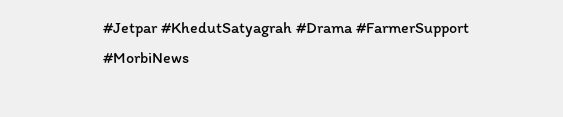#Jetpar #KhedutSatyagrah #Drama #FarmerSupport #MorbiNews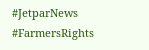#JetparNews #FarmersRights